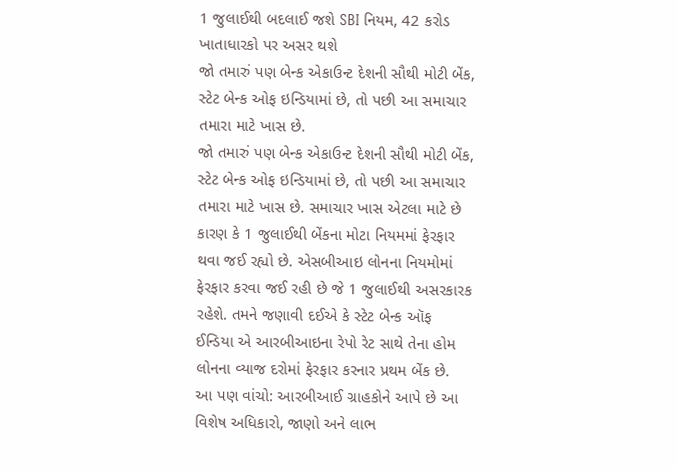1 જુલાઈથી બદલાઈ જશે SBI નિયમ, 42 કરોડ ખાતાધારકો પર અસર થશે
જો તમારું પણ બેન્ક એકાઉન્ટ દેશની સૌથી મોટી બેંક, સ્ટેટ બેન્ક ઓફ ઇન્ડિયામાં છે, તો પછી આ સમાચાર તમારા માટે ખાસ છે.
જો તમારું પણ બેન્ક એકાઉન્ટ દેશની સૌથી મોટી બેંક, સ્ટેટ બેન્ક ઓફ ઇન્ડિયામાં છે, તો પછી આ સમાચાર તમારા માટે ખાસ છે. સમાચાર ખાસ એટલા માટે છે કારણ કે 1 જુલાઈથી બેંકના મોટા નિયમમાં ફેરફાર થવા જઈ રહ્યો છે. એસબીઆઇ લોનના નિયમોમાં ફેરફાર કરવા જઈ રહી છે જે 1 જુલાઈથી અસરકારક રહેશે. તમને જણાવી દઈએ કે સ્ટેટ બેન્ક ઑફ ઈન્ડિયા એ આરબીઆઇના રેપો રેટ સાથે તેના હોમ લોનના વ્યાજ દરોમાં ફેરફાર કરનાર પ્રથમ બેંક છે.
આ પણ વાંચો: આરબીઆઈ ગ્રાહકોને આપે છે આ વિશેષ અધિકારો, જાણો અને લાભ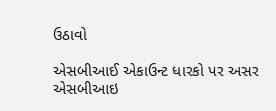ઉઠાવો

એસબીઆઈ એકાઉન્ટ ધારકો પર અસર
એસબીઆઇ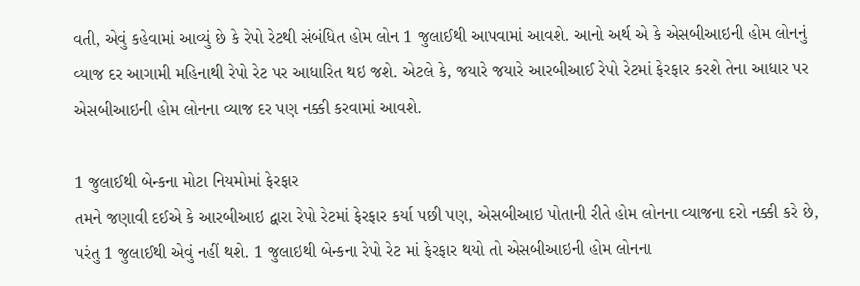વતી, એવું કહેવામાં આવ્યું છે કે રેપો રેટથી સંબંધિત હોમ લોન 1 જુલાઈથી આપવામાં આવશે. આનો અર્થ એ કે એસબીઆઇની હોમ લોનનું વ્યાજ દર આગામી મહિનાથી રેપો રેટ પર આધારિત થઇ જશે. એટલે કે, જયારે જયારે આરબીઆઈ રેપો રેટમાં ફેરફાર કરશે તેના આધાર પર એસબીઆઇની હોમ લોનના વ્યાજ દર પણ નક્કી કરવામાં આવશે.

1 જુલાઈથી બેન્કના મોટા નિયમોમાં ફેરફાર
તમને જણાવી દઈએ કે આરબીઆઇ દ્વારા રેપો રેટમાં ફેરફાર કર્યા પછી પણ, એસબીઆઇ પોતાની રીતે હોમ લોનના વ્યાજના દરો નક્કી કરે છે, પરંતુ 1 જુલાઈથી એવું નહીં થશે. 1 જુલાઇથી બેન્કના રેપો રેટ માં ફેરફાર થયો તો એસબીઆઇની હોમ લોનના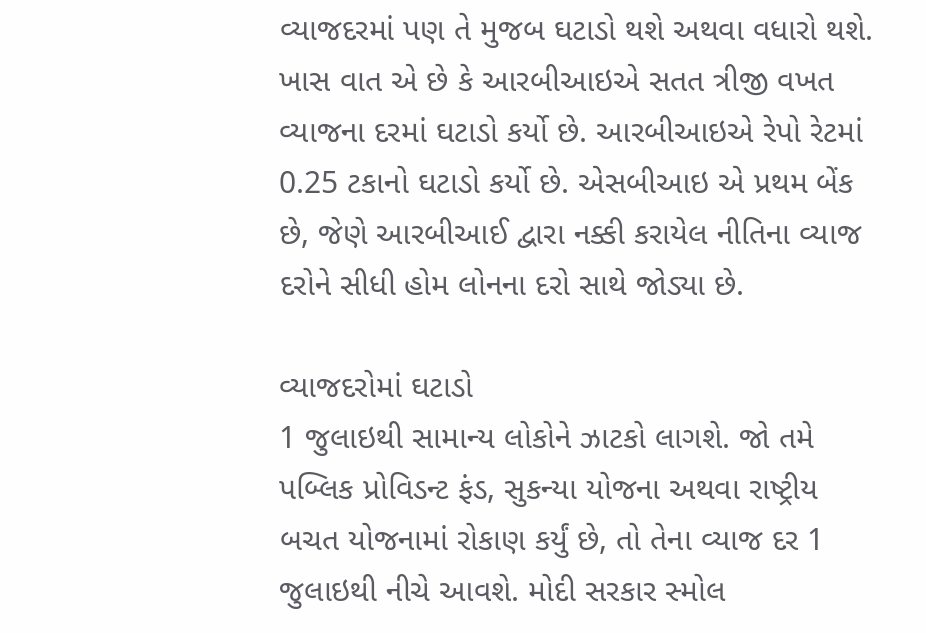વ્યાજદરમાં પણ તે મુજબ ઘટાડો થશે અથવા વધારો થશે. ખાસ વાત એ છે કે આરબીઆઇએ સતત ત્રીજી વખત વ્યાજના દરમાં ઘટાડો કર્યો છે. આરબીઆઇએ રેપો રેટમાં 0.25 ટકાનો ઘટાડો કર્યો છે. એસબીઆઇ એ પ્રથમ બેંક છે, જેણે આરબીઆઈ દ્વારા નક્કી કરાયેલ નીતિના વ્યાજ દરોને સીધી હોમ લોનના દરો સાથે જોડ્યા છે.

વ્યાજદરોમાં ઘટાડો
1 જુલાઇથી સામાન્ય લોકોને ઝાટકો લાગશે. જો તમે પબ્લિક પ્રોવિડન્ટ ફંડ, સુકન્યા યોજના અથવા રાષ્ટ્રીય બચત યોજનામાં રોકાણ કર્યું છે, તો તેના વ્યાજ દર 1 જુલાઇથી નીચે આવશે. મોદી સરકાર સ્મોલ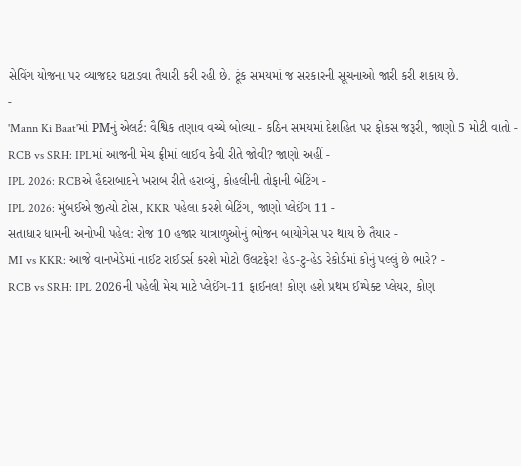સેવિંગ યોજના પર વ્યાજદર ઘટાડવા તૈયારી કરી રહી છે. ટૂંક સમયમાં જ સરકારની સૂચનાઓ જારી કરી શકાય છે.
-
'Mann Ki Baat'માં PMનું એલર્ટ: વૈશ્વિક તણાવ વચ્ચે બોલ્યા - કઠિન સમયમાં દેશહિત પર ફોકસ જરૂરી, જાણો 5 મોટી વાતો -
RCB vs SRH: IPLમાં આજની મેચ ફ્રીમાં લાઈવ કેવી રીતે જોવી? જાણો અહીં -
IPL 2026: RCBએ હૈદરાબાદને ખરાબ રીતે હરાવ્યું, કોહલીની તોફાની બેટિંગ -
IPL 2026: મુંબઈએ જીત્યો ટોસ, KKR પહેલા કરશે બેટિંગ, જાણો પ્લેઈંગ 11 -
સતાધાર ધામની અનોખી પહેલ: રોજ 10 હજાર યાત્રાળુઓનું ભોજન બાયોગેસ પર થાય છે તૈયાર -
MI vs KKR: આજે વાનખેડેમાં નાઈટ રાઈડર્સ કરશે મોટો ઉલટફેર! હેડ-ટુ-હેડ રેકોર્ડમાં કોનું પલ્લું છે ભારે? -
RCB vs SRH: IPL 2026ની પહેલી મેચ માટે પ્લેઈંગ-11 ફાઈનલ! કોણ હશે પ્રથમ ઈમ્પેક્ટ પ્લેયર, કોણ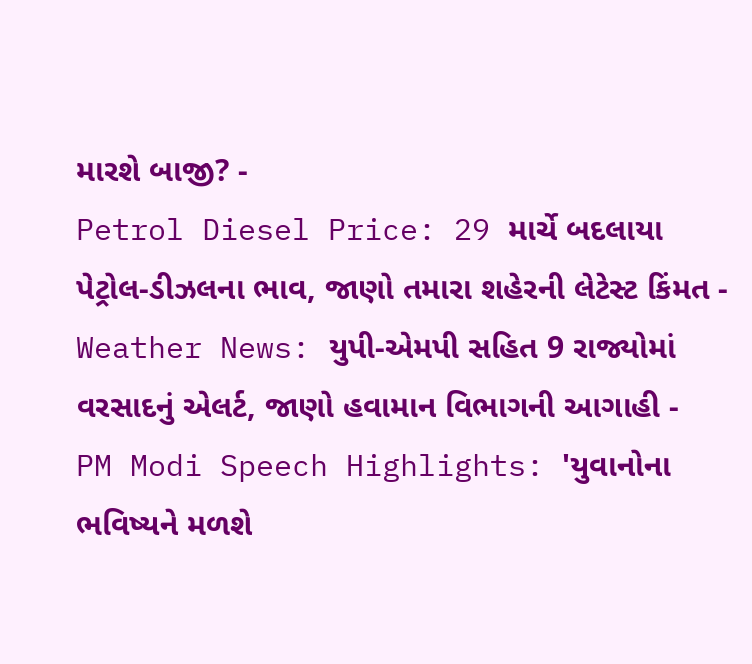મારશે બાજી? -
Petrol Diesel Price: 29 માર્ચે બદલાયા પેટ્રોલ-ડીઝલના ભાવ, જાણો તમારા શહેરની લેટેસ્ટ કિંમત -
Weather News: યુપી-એમપી સહિત 9 રાજ્યોમાં વરસાદનું એલર્ટ, જાણો હવામાન વિભાગની આગાહી -
PM Modi Speech Highlights: 'યુવાનોના ભવિષ્યને મળશે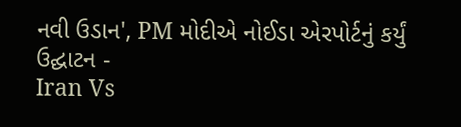નવી ઉડાન', PM મોદીએ નોઈડા એરપોર્ટનું કર્યું ઉદ્ઘાટન -
Iran Vs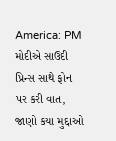America: PM મોદીએ સાઉદી પ્રિન્સ સાથે ફોન પર કરી વાત, જાણો કયા મુદ્દાઓ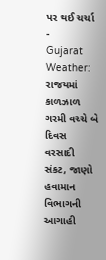પર થઈ ચર્ચા -
Gujarat Weather: રાજયમાં કાળઝાળ ગરમી વચ્ચે બે દિવસ વરસાદી સંકટ, જાણો હવામાન વિભાગની આગાહી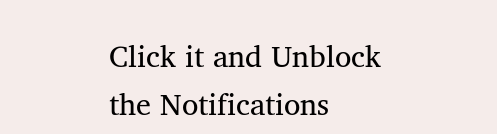Click it and Unblock the Notifications